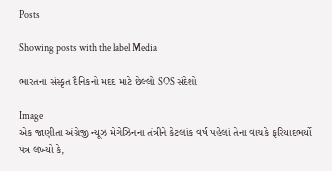Posts

Showing posts with the label Media

ભારતના સંસ્કૃત દૈ‌ન‌િકનો મદદ માટે છેલ્લો SOS સંદેશો

Image
એક જાણીતા અંગ્રેજી ન્યૂઝ મેગેઝિનના તંત્રીને કેટલાંક વર્ષ પહેલાં તેના વાચકે ફરિયાદભર્યો પત્ર લખ્યો કે,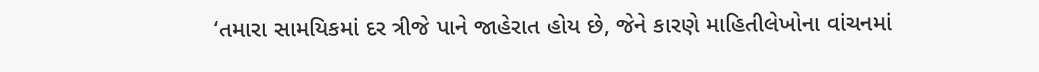‘તમારા સામયિકમાં દર ત્રીજે પાને જાહેરાત હોય છે, જેને કારણે માહિતીલેખોના વાંચનમાં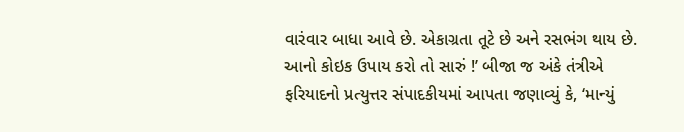વારંવાર બાધા આવે છે. એકાગ્રતા તૂટે છે અને રસભંગ થાય છે. આનો કોઇક ઉપાય કરો તો સારું !’ બીજા જ અંકે તંત્રીએ ફરિયાદનો પ્રત્યુત્તર સંપાદકીયમાં આપતા જણાવ્યું કે, ‘માન્યું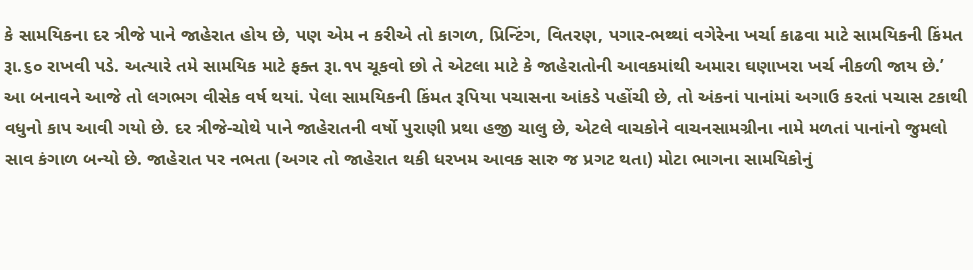કે સામયિકના દર ત્રીજે પાને જાહેરાત હોય છે, પણ એમ ન કરીએ તો કાગળ, પ્રિન્ટિંગ, વિતરણ, પગાર-ભથ્થાં વગેરેના ખર્ચા કાઢવા માટે સામયિકની કિંમત રૂા.૬૦ રાખવી પડે. અત્યારે તમે સામયિક માટે ફક્ત રૂા.૧૫ ચૂકવો છો તે એટલા માટે કે જાહેરાતોની આવકમાંથી અમારા ઘણાખરા ખર્ચ નીકળી જાય છે.’ આ બનાવને આજે તો લગભગ વીસેક વર્ષ થયાં. પેલા સામયિકની કિંમત રૂપિયા પચાસના આંકડે પહોંચી છે, તો અંકનાં પાનાંમાં અગાઉ કરતાં પચાસ ટકાથી વધુનો કાપ આવી ગયો છે. દર ત્રીજે-ચોથે પાને જાહેરાતની વર્ષો પુરાણી પ્રથા હજી ચાલુ છે, એટલે વાચકોને વાચનસામગ્રીના નામે મળતાં પાનાંનો જુમલો સાવ કંગાળ બન્યો છે. જાહેરાત પર નભતા (અગર તો જાહેરાત થકી ધરખમ આવક સારુ જ પ્રગટ થતા) મોટા ભાગના સામયિકોનું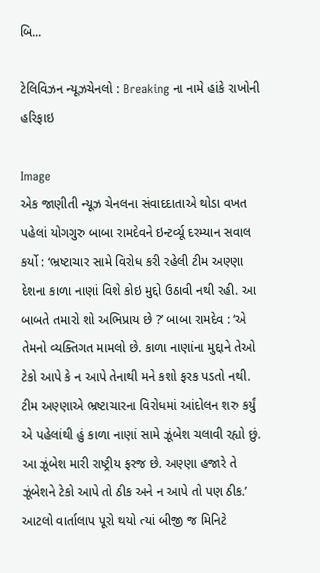બિ...

ટેલિવિઝન ન્‍યૂઝચેનલો : Breaking ના નામે હાંકે રાખોની હરિફાઇ

Image
એક જાણીતી ન્યૂઝ ચેનલના સંવાદદાતાએ થોડા વખત પહેલાં યોગગુરુ બાબા રામદેવને ઇન્ટર્વ્યૂ દરમ્યાન સવાલ કર્યો : ‘ભ્રષ્ટાચાર સામે વિરોધ કરી રહેલી ટીમ અણ્ણા દેશના કાળા નાણાં વિશે કોઇ મુદ્દો ઉઠાવી નથી રહી. આ બાબતે તમારો શો અભિપ્રાય છે ?’ બાબા રામદેવ : ‘એ તેમનો વ્યક્તિગત મામલો છે. કાળા નાણાંના મુદ્દાને તેઓ ટેકો આપે કે ન આપે તેનાથી મને કશો ફરક પડતો નથી. ટીમ અણ્ણાએ ભ્રષ્ટાચારના વિરોધમાં આંદોલન શરુ કર્યું એ પહેલાંથી હું કાળા નાણાં સામે ઝૂંબેશ ચલાવી રહ્યો છું. આ ઝૂંબેશ મારી રાષ્ટ્રીય ફરજ છે. અણ્ણા હજારે તે ઝૂંબેશને ટેકો આપે તો ઠીક અને ન આપે તો પણ ઠીક.’ આટલો વાર્તાલાપ પૂરો થયો ત્યાં બીજી જ મિનિટે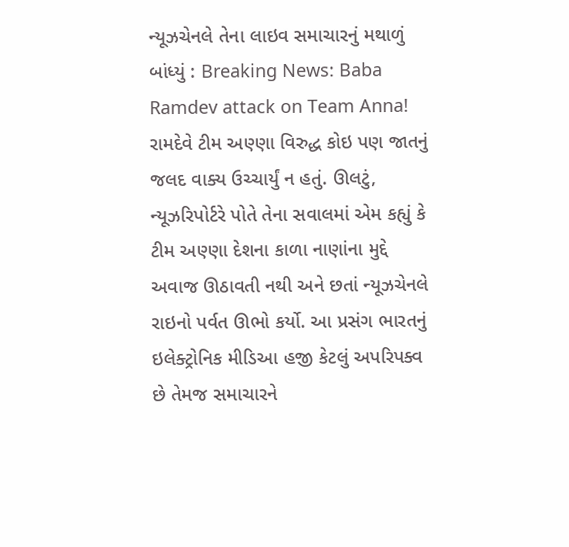ન્યૂઝચેનલે તેના લાઇવ સમાચારનું મથાળું બાંધ્યું : Breaking News: Baba Ramdev attack on Team Anna! રામદેવે ટીમ અણ્ણા વિરુદ્ધ કોઇ પણ જાતનું જલદ વાક્ય ઉચ્ચાર્યું ન હતું. ઊલટું, ન્યૂઝરિપોર્ટરે પોતે તેના સવાલમાં એમ કહ્યું કે ટીમ અણ્ણા દેશના કાળા નાણાંના મુદ્દે અવાજ ઊઠાવતી નથી અને છતાં ન્યૂઝચેનલે રાઇનો પર્વત ઊભો કર્યો. આ પ્રસંગ ભારતનું ઇલેક્ટ્રોનિક મીડિઆ હજી કેટલું અપરિપક્વ છે તેમજ સમાચારને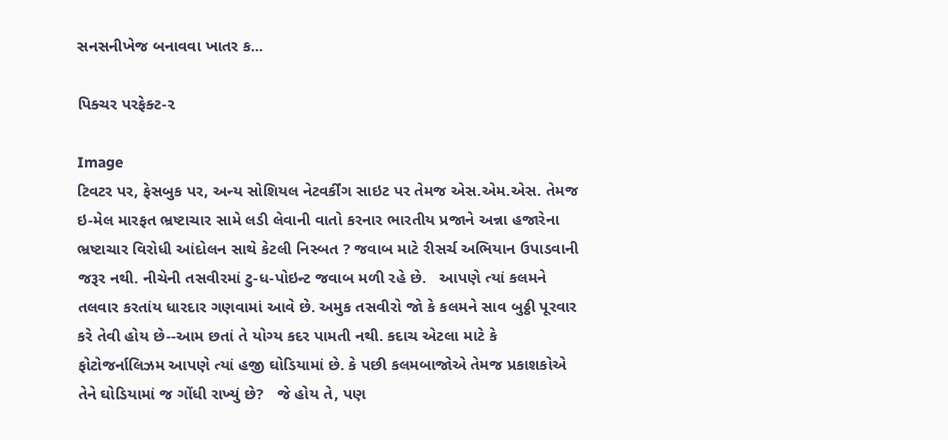સનસનીખેજ બનાવવા ખાતર ક...

પિક્ચર પરફેક્ટ-૨

Image
ટિવટર પર, ફેસબુક પર, અન્ય સોશિયલ નેટવર્કીંગ સાઇટ પર તેમજ એસ.એમ.એસ. તેમજ ઇ-મેલ મારફત ભ્રષ્ટાચાર સામે લડી લેવાની વાતો કરનાર ભારતીય પ્રજાને અન્ના હજારેના ભ્રષ્ટાચાર વિરોધી આંદોલન સાથે કેટલી નિસ્બત ? જવાબ માટે રીસર્ચ અભિયાન ઉપાડવાની જરૂર નથી. નીચેની તસવીરમાં ટુ-ધ-પોઇન્ટ જવાબ મળી રહે છે.   આપણે ત્યાં કલમને તલવાર કરતાંય ધારદાર ગણવામાં આવે છે. અમુક તસવીરો જો કે કલમને સાવ બુઠ્ઠી પૂરવાર કરે તેવી હોય છે--આમ છતાં તે યોગ્ય કદર પામતી નથી. કદાચ એટલા માટે કે ફોટોજર્નાલિઝમ આપણે ત્યાં હજી ઘોડિયામાં છે. કે પછી કલમબાજોએ તેમજ પ્રકાશકોએ તેને ઘોડિયામાં જ ગોંધી રાખ્યું છે?   જે હોય તે, પણ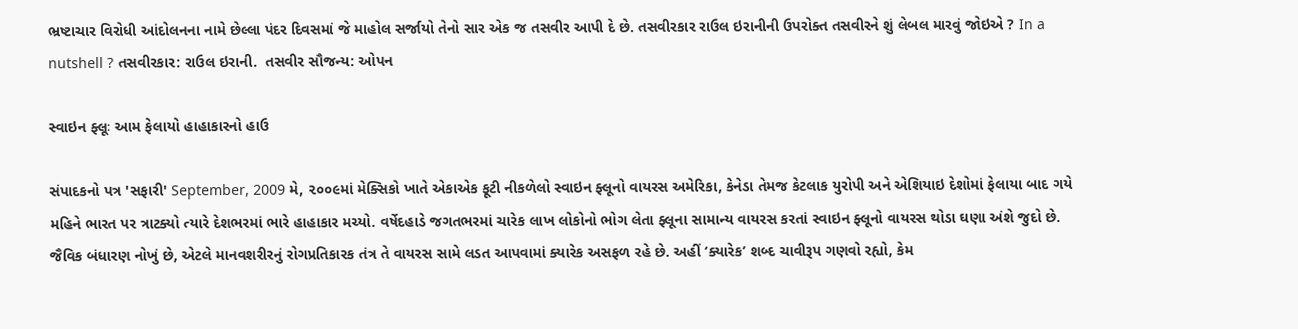ભ્રષ્ટાચાર વિરોધી આંદોલનના નામે છેલ્લા પંદર દિવસમાં જે માહોલ સર્જાયો તેનો સાર એક જ તસવીર આપી દે છે. તસવીરકાર રાઉલ ઇરાનીની ઉપરોક્ત તસવીરને શું લેબલ મારવું જોઇએ ? In a nutshell ? તસવીરકાર: રાઉલ ઇરાની.  તસવીર સૌજન્ય: ઓપન

સ્વાઇન ફ્લૂઃ આમ ફેલાયો હાહાકારનો હાઉ

સંપાદકનો પત્ર 'સફારી' September, 2009 મે, ૨૦૦૯માં મેક્સિકો ખાતે એકાએક ફૂટી નીકળેલો સ્વાઇન ફ્લૂનો વાયરસ અમેરિકા, કેનેડા તેમજ કેટલાક યુરોપી અને એશિયાઇ દેશોમાં ફેલાયા બાદ ગયે મહિને ભારત પર ત્રાટક્યો ત્યારે દેશભરમાં ભારે હાહાકાર મચ્યો. વર્ષેદહાડે જગતભરમાં ચારેક લાખ લોકોનો ભોગ લેતા ફ્લૂના સામાન્ય વાયરસ કરતાં સ્વાઇન ફ્લૂનો વાયરસ થોડા ઘણા અંશે જુદો છે. જૈવિક બંધારણ નોખું છે, એટલે માનવશરીરનું રોગપ્રતિકારક તંત્ર તે વાયરસ સામે લડત આપવામાં ક્યારેક અસફળ રહે છે. અહીં ‘ક્યારેક’ શબ્દ ચાવીરૂપ ગણવો રહ્યો, કેમ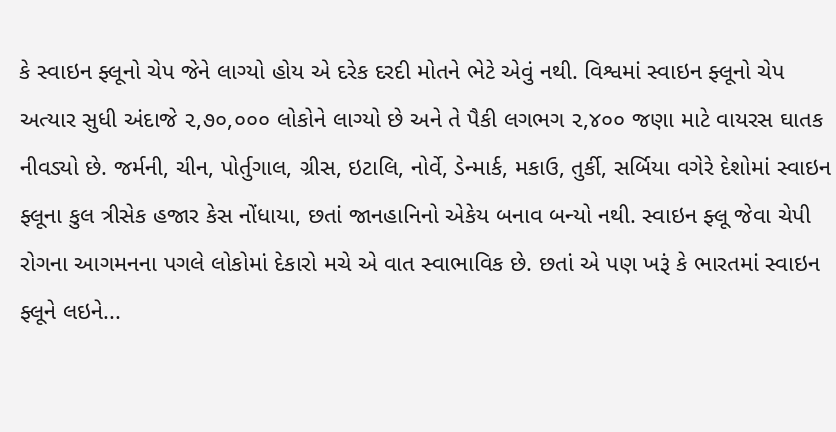કે સ્વાઇન ફ્લૂનો ચેપ જેને લાગ્યો હોય એ દરેક દરદી મોતને ભેટે એવું નથી. વિશ્વમાં સ્વાઇન ફ્લૂનો ચેપ અત્યાર સુધી અંદાજે ૨,૭૦,૦૦૦ લોકોને લાગ્યો છે અને તે પૈકી લગભગ ૨,૪૦૦ જણા માટે વાયરસ ઘાતક નીવડ્યો છે. જર્મની, ચીન, પોર્તુગાલ, ગ્રીસ, ઇટાલિ, નોર્વે, ડેન્માર્ક, મકાઉ, તુર્કી, સર્બિયા વગેરે દેશોમાં સ્વાઇન ફ્લૂના કુલ ત્રીસેક હજાર કેસ નોંધાયા, છતાં જાનહાનિનો એકેય બનાવ બન્યો નથી. સ્વાઇન ફ્લૂ જેવા ચેપી રોગના આગમનના પગલે લોકોમાં દેકારો મચે એ વાત સ્વાભાવિક છે. છતાં એ પણ ખરૂં કે ભારતમાં સ્વાઇન ફ્લૂને લઇને...